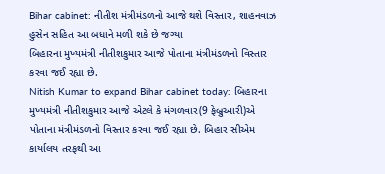Bihar cabinet: નીતીશ મંત્રીમંડળનો આજે થશે વિસ્તાર, શાહનવાઝ હુસેન સહિત આ બધાને મળી શકે છે જગ્યા
બિહારના મુખ્યમંત્રી નીતીશકુમાર આજે પોતાના મંત્રીમંડળનો વિસ્તાર કરવા જઈ રહ્યા છે.
Nitish Kumar to expand Bihar cabinet today: બિહારના મુખ્યમંત્રી નીતીશકુમાર આજે એટલે કે મંગળવાર(9 ફેબ્રુઆરી)એ પોતાના મંત્રીમંડળનો વિસ્તાર કરવા જઈ રહ્યા છે. બિહાર સીએમ કાર્યાલય તરફથી આ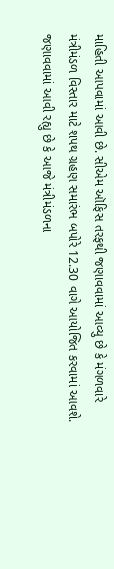માહિતી આપવામાં આવી છે. સીએમ ઑફિસ તરફથી જણાવવામાં આવ્યુ છે કે મંગળવારે મંત્રીમંડળ વિસ્તાર માટે શપથ ગ્રહણ સમારંભ બપોરે 12.30 વાગે આયોજિત કરવામાં આવશે. જણાવવામાં આવી રહ્યુ છે કે આજે મંત્રીમંડળના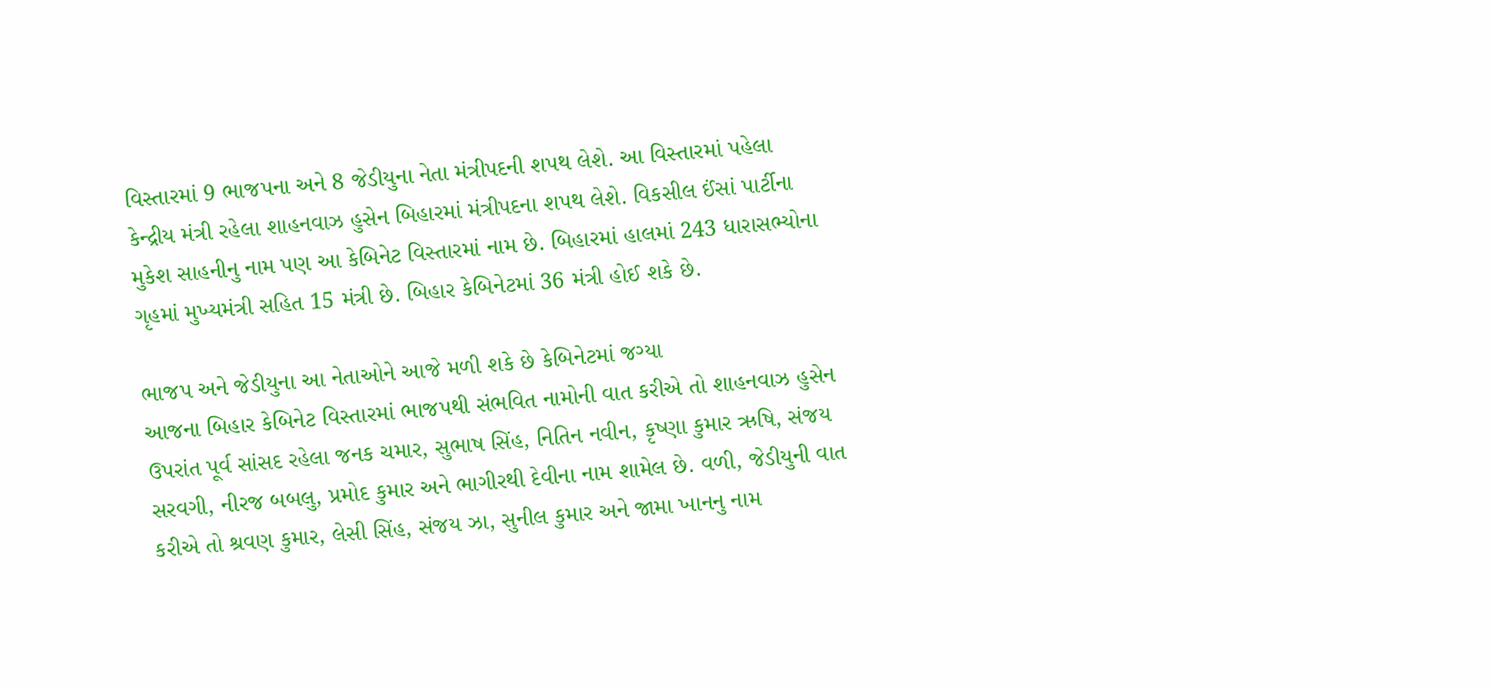વિસ્તારમાં 9 ભાજપના અને 8 જેડીયુના નેતા મંત્રીપદની શપથ લેશે. આ વિસ્તારમાં પહેલા કેન્દ્રીય મંત્રી રહેલા શાહનવાઝ હુસેન બિહારમાં મંત્રીપદના શપથ લેશે. વિકસીલ ઈંસાં પાર્ટીના મુકેશ સાહનીનુ નામ પણ આ કેબિનેટ વિસ્તારમાં નામ છે. બિહારમાં હાલમાં 243 ધારાસભ્યોના ગૃહમાં મુખ્યમંત્રી સહિત 15 મંત્રી છે. બિહાર કેબિનેટમાં 36 મંત્રી હોઈ શકે છે.

ભાજપ અને જેડીયુના આ નેતાઓને આજે મળી શકે છે કેબિનેટમાં જગ્યા
આજના બિહાર કેબિનેટ વિસ્તારમાં ભાજપથી સંભવિત નામોની વાત કરીએ તો શાહનવાઝ હુસેન ઉપરાંત પૂર્વ સાંસદ રહેલા જનક ચમાર, સુભાષ સિંહ, નિતિન નવીન, કૃષ્ણા કુમાર ઋષિ, સંજય સરવગી, નીરજ બબલુ, પ્રમોદ કુમાર અને ભાગીરથી દેવીના નામ શામેલ છે. વળી, જેડીયુની વાત કરીએ તો શ્રવણ કુમાર, લેસી સિંહ, સંજય ઝા, સુનીલ કુમાર અને જામા ખાનનુ નામ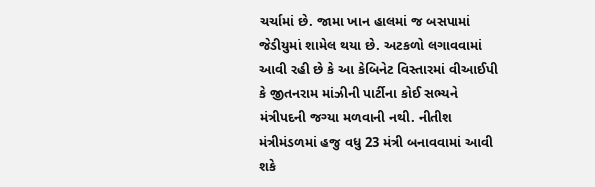ચર્ચામાં છે. જામા ખાન હાલમાં જ બસપામાં જેડીયુમાં શામેલ થયા છે. અટકળો લગાવવામાં આવી રહી છે કે આ કેબિનેટ વિસ્તારમાં વીઆઈપી કે જીતનરામ માંઝીની પાર્ટીના કોઈ સભ્યને મંત્રીપદની જગ્યા મળવાની નથી. નીતીશ મંત્રીમંડળમાં હજુ વધુ 23 મંત્રી બનાવવામાં આવી શકે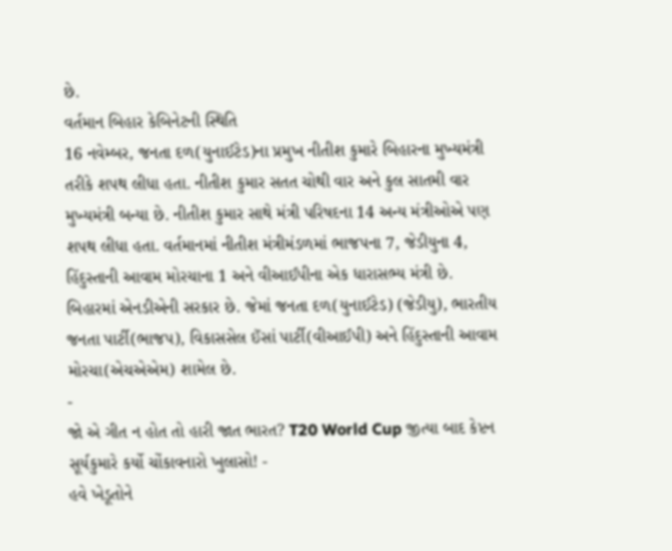છે.
વર્તમાન બિહાર કેબિનેટની સ્થિતિ
16 નવેમ્બર, જનતા દળ(યુનાઈટેડ)ના પ્રમુખ નીતીશ કુમારે બિહારના મુખ્યમંત્રી તરીકે શપથ લીધા હતા. નીતીશ કુમાર સતત ચોથી વાર અને કુલ સાતમી વાર મુખ્યમંત્રી બન્યા છે. નીતીશ કુમાર સાથે મંત્રી પરિષદના 14 અન્ય મંત્રીઓએ પણ શપથ લીધા હતા. વર્તમાનમાં નીતીશ મંત્રીમંડળમાં ભાજપના 7, જેડીયુના 4, હિંદુસ્તાની આવામ મોરચાના 1 અને વીઆઈપીના એક ધારાસભ્ય મંત્રી છે. બિહારમાં એનડીએની સરકાર છે. જેમાં જનતા દળ(યુનાઈટેડ) (જેડીયુ), ભારતીય જનતા પાર્ટી(ભાજપ), વિકાસસેલ ઈંસાં પાર્ટી(વીઆઈપી) અને હિંદુસ્તાની આવામ મોરચા(એચએએમ) શામેલ છે.
-
જો એ ગીત ન હોત તો હારી જાત ભારત? T20 World Cup જીત્યા બાદ કેપ્ટન સૂર્યકુમારે કર્યો ચોંકાવનારો ખુલાસો! -
હવે ખેડૂતોને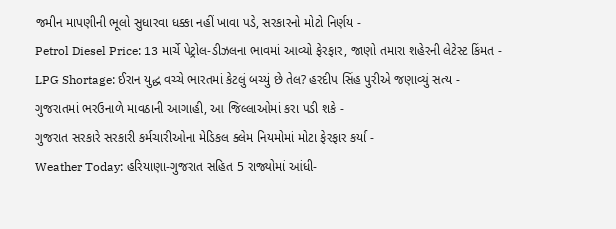જમીન માપણીની ભૂલો સુધારવા ધક્કા નહીં ખાવા પડે, સરકારનો મોટો નિર્ણય -
Petrol Diesel Price: 13 માર્ચે પેટ્રોલ-ડીઝલના ભાવમાં આવ્યો ફેરફાર, જાણો તમારા શહેરની લેટેસ્ટ કિંમત -
LPG Shortage: ઈરાન યુદ્ધ વચ્ચે ભારતમાં કેટલું બચ્યું છે તેલ? હરદીપ સિંહ પુરીએ જણાવ્યું સત્ય -
ગુજરાતમાં ભરઉનાળે માવઠાની આગાહી, આ જિલ્લાઓમાં કરા પડી શકે -
ગુજરાત સરકારે સરકારી કર્મચારીઓના મેડિકલ ક્લેમ નિયમોમાં મોટા ફેરફાર કર્યા -
Weather Today: હરિયાણા-ગુજરાત સહિત 5 રાજ્યોમાં આંધી-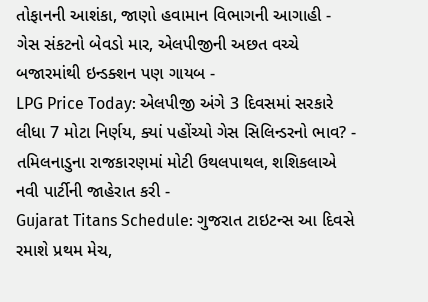તોફાનની આશંકા, જાણો હવામાન વિભાગની આગાહી -
ગેસ સંકટનો બેવડો માર, એલપીજીની અછત વચ્ચે બજારમાંથી ઇન્ડક્શન પણ ગાયબ -
LPG Price Today: એલપીજી અંગે 3 દિવસમાં સરકારે લીધા 7 મોટા નિર્ણય, ક્યાં પહોંચ્યો ગેસ સિલિન્ડરનો ભાવ? -
તમિલનાડુના રાજકારણમાં મોટી ઉથલપાથલ, શશિકલાએ નવી પાર્ટીની જાહેરાત કરી -
Gujarat Titans Schedule: ગુજરાત ટાઇટન્સ આ દિવસે રમાશે પ્રથમ મેચ,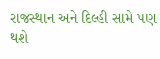રાજસ્થાન અને દિલ્હી સામે પણ થશે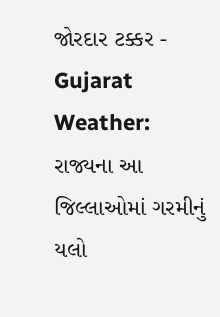જોરદાર ટક્કર -
Gujarat Weather: રાજ્યના આ જિલ્લાઓમાં ગરમીનું યલો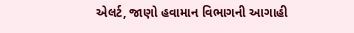એલર્ટ, જાણો હવામાન વિભાગની આગાહી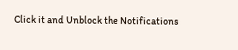Click it and Unblock the Notifications